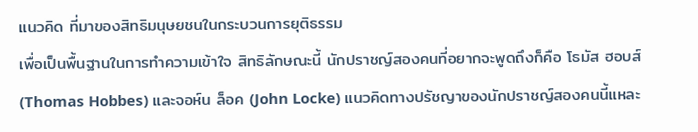แนวคิด ที่มาของสิทธิมนุษยชนในกระบวนการยุติธรรม
เพื่อเป็นพื้นฐานในการทำความเข้าใจ สิทธิลักษณะนี้ นักปราชญ์สองคนที่อยากจะพูดถึงก็คือ โธมัส ฮอบส์ (Thomas Hobbes) และจอห์น ล็อค (John Locke) แนวคิดทางปรัชญาของนักปราชญ์สองคนนี้แหละ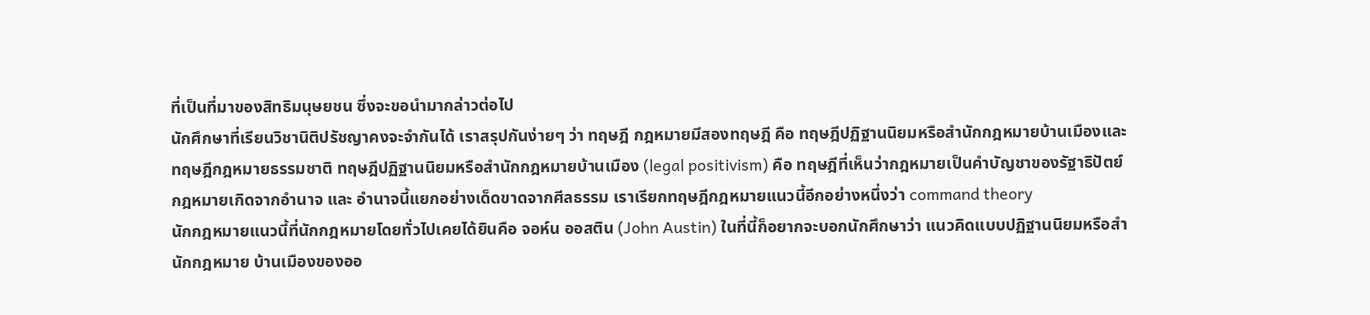ที่เป็นที่มาของสิทธิมนุษยชน ซึ่งจะขอนำมากล่าวต่อไป
นักศึกษาที่เรียนวิชานิติปรัชญาคงจะจำกันได้ เราสรุปกันง่ายๆ ว่า ทฤษฎี กฎหมายมีสองทฤษฎี คือ ทฤษฎีปฏิฐานนิยมหรือสำนักกฎหมายบ้านเมืองและทฤษฎีกฎหมายธรรมชาติ ทฤษฎีปฏิฐานนิยมหรือสำนักกฎหมายบ้านเมือง (legal positivism) คือ ทฤษฎีที่เห็นว่ากฎหมายเป็นคำบัญชาของรัฐาธิปัตย์ กฎหมายเกิดจากอำนาจ และ อำนาจนี้แยกอย่างเด็ดขาดจากศีลธรรม เราเรียกทฤษฎีกฎหมายแนวนี้อีกอย่างหนึ่งว่า command theory
นักกฎหมายแนวนี้ที่นักกฎหมายโดยทั่วไปเคยได้ยินคือ จอห์น ออสติน (John Austin) ในที่นี้ก็อยากจะบอกนักศึกษาว่า แนวคิดแบบปฏิฐานนิยมหรือสำนักกฎหมาย บ้านเมืองของออ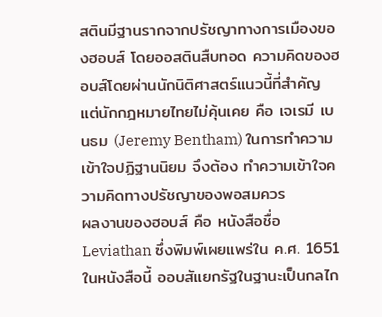สตินมีฐานรากจากปรัชญาทางการเมืองของฮอบส์ โดยออสตินสืบทอด ความคิดของฮอบส์โดยผ่านนักนิติศาสตร์แนวนี้ที่สำคัญ แต่นักกฎหมายไทยไม่คุ้นเคย คือ เจเรมี เบนธม (Jeremy Bentham) ในการทำความเข้าใจปฏิฐานนิยม จึงต้อง ทำความเข้าใจความคิดทางปรัชญาของพอสมควร
ผลงานของฮอบส์ คือ หนังสือชื่อ Leviathan ซึ่งพิมพ์เผยแพร่ใน ค.ศ. 1651 ในหนังสือนี้ ออบสัแยกรัฐในฐานะเป็นกลไก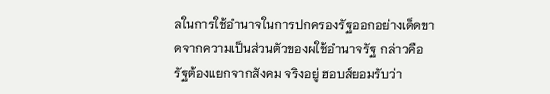ลในการใช้อำนาจในการปกครองรัฐออกอย่างเด็ดขาดจากความเป็นส่วนตัวของผใช้อำนาจรัฐ กล่าวคือ รัฐต้องแยกจากสังคม จริงอยู่ ฮอบส์ยอมรับว่า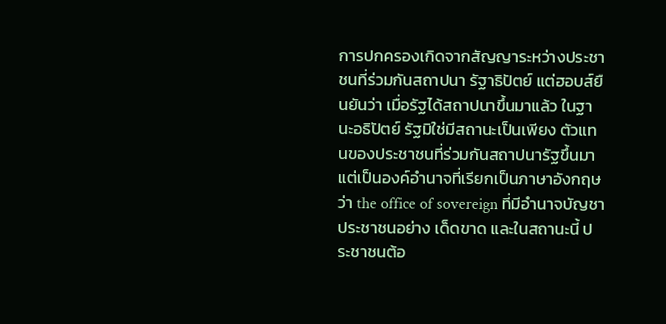การปกครองเกิดจากสัญญาระหว่างประชาชนที่ร่วมกันสถาปนา รัฐาธิปัตย์ แต่ฮอบส์ยืนยันว่า เมื่อรัฐได้สถาปนาขึ้นมาแล้ว ในฐานะอธิปัตย์ รัฐมิใช่มีสถานะเป็นเพียง ตัวแทนของประชาชนที่ร่วมกันสถาปนารัฐขึ้นมา แต่เป็นองค์อำนาจที่เรียกเป็นภาษาอังกฤษว่า the office of sovereign ที่มีอำนาจบัญชาประชาชนอย่าง เด็ดขาด และในสถานะนี้ ประชาชนต้อ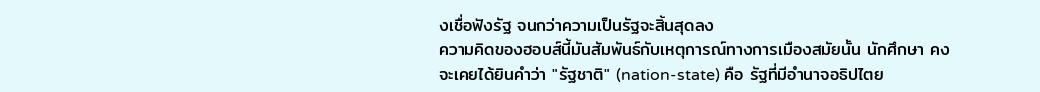งเชื่อฟังรัฐ จนกว่าความเป็นรัฐจะสิ้นสุดลง
ความคิดของฮอบส์นี้มันสัมพันธ์กับเหตุการณ์ทางการเมืองสมัยนั้น นักศึกษา คงจะเคยได้ยินคำว่า "รัฐชาติ" (nation-state) คือ รัฐที่มีอำนาจอธิปไตย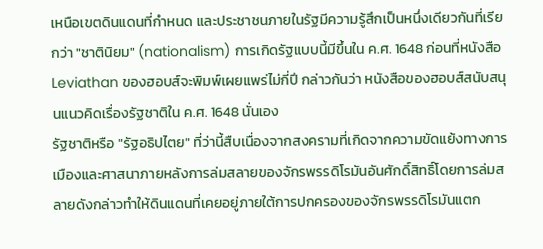เหนือเขตดินแดนที่กำหนด และประชาชนภายในรัฐมีความรู้สึกเป็นหนึ่งเดียวกันที่เรียกว่า "ชาตินิยม" (nationalism) การเกิดรัฐแบบนี้มีขึ้นใน ค.ศ. 1648 ก่อนที่หนังสือ Leviathan ของฮอบส์จะพิมพ์เผยแพร่ไม่กี่ปี กล่าวกันว่า หนังสือของฮอบส์สนับสนุนแนวคิดเรื่องรัฐชาติใน ค.ศ. 1648 นั่นเอง
รัฐชาติหรือ "รัฐอธิปไตย" ที่ว่านี้สืบเนื่องจากสงครามที่เกิดจากความขัดแย้งทางการเมืองและศาสนาภายหลังการล่มสลายของจักรพรรดิโรมันอันศักดิ์สิทธิ์โดยการล่มสลายดังกล่าวทำให้ดินแดนที่เคยอยู่ภายใต้การปกครองของจักรพรรดิโรมันแตก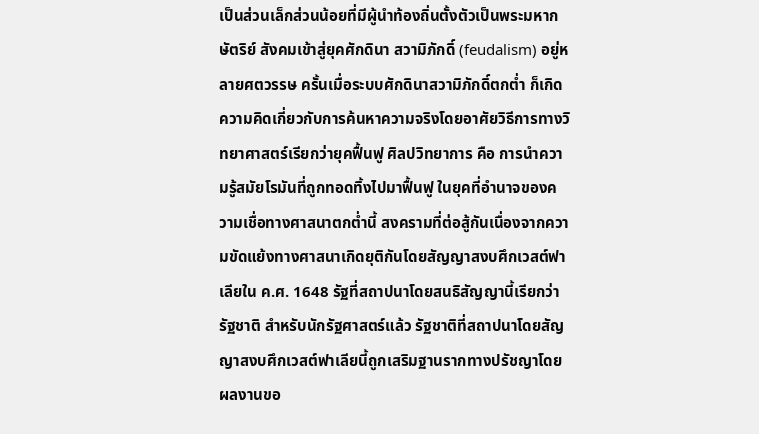เป็นส่วนเล็กส่วนน้อยที่มีผู้นำท้องถิ่นตั้งตัวเป็นพระมหากษัตริย์ สังคมเข้าสู่ยุคศักดินา สวามิภักดิ์ (feudalism) อยู่หลายศตวรรษ ครั้นเมื่อระบบศักดินาสวามิภักดิ์ตกต่ำ ก็เกิดความคิดเกี่ยวกับการค้นหาความจริงโดยอาศัยวิธีการทางวิทยาศาสตร์เรียกว่ายุคฟื้นฟู ศิลปวิทยาการ คือ การนำความรู้สมัยโรมันที่ถูกทอดทิ้งไปมาฟื้นฟู ในยุคที่อำนาจของความเชื่อทางศาสนาตกต่ำนี้ สงครามที่ต่อสู้กันเนื่องจากความขัดแย้งทางศาสนาเกิดยุติกันโดยสัญญาสงบศึกเวสต์ฟาเลียใน ค.ศ. 1648 รัฐที่สถาปนาโดยสนธิสัญญานี้เรียกว่า รัฐชาติ สำหรับนักรัฐศาสตร์แล้ว รัฐชาติที่สถาปนาโดยสัญญาสงบศึกเวสต์ฟาเลียนี้ถูกเสริมฐานรากทางปรัชญาโดยผลงานขอ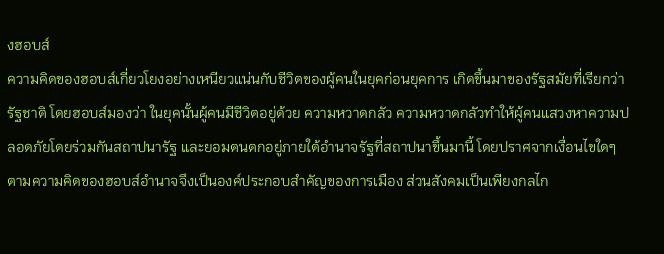งฮอบส์
ความคิดของฮอบส์เกี่ยวโยงอย่างเหนียวแน่นกับชีวิตของผู้คนในยุคก่อนยุคการ เกิดขึ้นมาของรัฐสมัยที่เรียกว่า รัฐชาติ โดยฮอบส์มองว่า ในยุคนั้นผู้คนมีชีวิตอยู่ด้วย ความหวาดกลัว ความหวาดกลัวทำให้ผู้คนแสวงหาความปลอดภัยโดยร่วมกันสถาปนารัฐ และยอมตนตกอยู่ภายใต้อำนาจรัฐที่สถาปนาขึ้นมานี้ โดยปราศจากเงื่อนไขใดๆ ตามความคิดของฮอบส์อำนาจจึงเป็นองค์ประกอบสำคัญของการเมือง ส่วนสังคมเป็นเพียงกลไก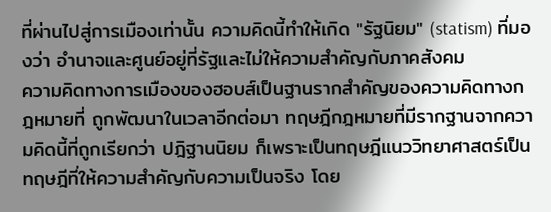ที่ผ่านไปสู่การเมืองเท่านั้น ความคิดนี้ทำให้เกิด "รัฐนิยม" (statism) ที่มองว่า อำนาจและศูนย์อยู่ที่รัฐและไม่ให้ความสำคัญกับภาคสังคม
ความคิดทางการเมืองของฮอบส์เป็นฐานรากสำคัญของความคิดทางกฎหมายที่ ถูกพัฒนาในเวลาอีกต่อมา ทฤษฎีกฎหมายที่มีรากฐานจากความคิดนี้ที่ถูกเรียกว่า ปฎิฐานนิยม ก็เพราะเป็นทฤษฎีแนววิทยาศาสตร์เป็นทฤษฎีที่ให้ความสำคัญกับความเป็นจริง โดย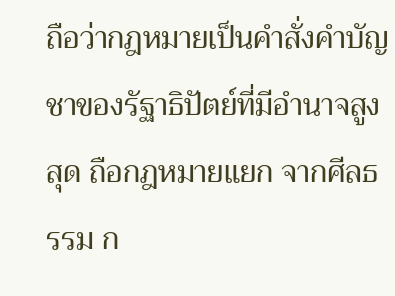ถือว่ากฎหมายเป็นคำสั่งคำบัญชาของรัฐาธิปัตย์ที่มีอำนาจสูงสุด ถือกฎหมายแยก จากศีลธรรม ก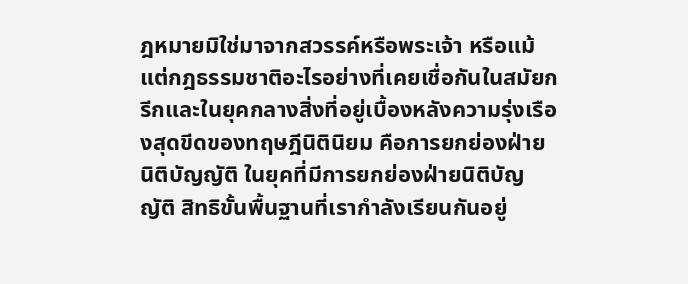ฎหมายมิใช่มาจากสวรรค์หรือพระเจ้า หรือแม้แต่กฎธรรมชาติอะไรอย่างที่เคยเชื่อกันในสมัยกรีกและในยุคกลางสิ่งที่อยู่เบื้องหลังความรุ่งเรืองสุดขีดของทฤษฎีนิตินิยม คือการยกย่องฝ่าย นิติบัญญัติ ในยุคที่มีการยกย่องฝ่ายนิติบัญญัติ สิทธิขั้นพื้นฐานที่เรากำลังเรียนกันอยู่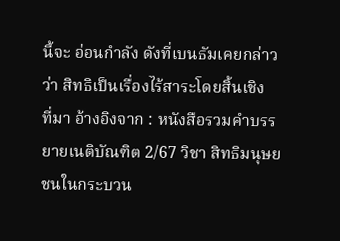นี้จะ อ่อนกำลัง ดังที่เบนธัมเคยกล่าวว่า สิทธิเป็นเรื่องไร้สาระโดยสิ้นเชิง
ที่มา อ้างอิงจาก : หนังสือรวมคำบรรยายเนติบัณฑิต 2/67 วิชา สิทธิมนุษยชนในกระบวน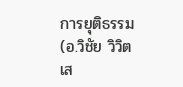การยุติธรรม(อ.วิชัย วิวิตเส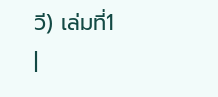วี) เล่มที่1
|